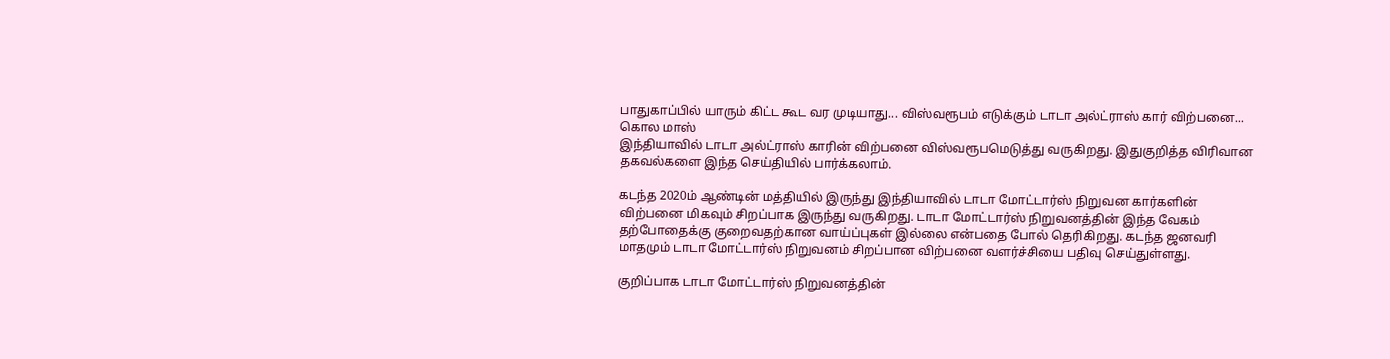பாதுகாப்பில் யாரும் கிட்ட கூட வர முடியாது... விஸ்வரூபம் எடுக்கும் டாடா அல்ட்ராஸ் கார் விற்பனை... கொல மாஸ்
இந்தியாவில் டாடா அல்ட்ராஸ் காரின் விற்பனை விஸ்வரூபமெடுத்து வருகிறது. இதுகுறித்த விரிவான தகவல்களை இந்த செய்தியில் பார்க்கலாம்.

கடந்த 2020ம் ஆண்டின் மத்தியில் இருந்து இந்தியாவில் டாடா மோட்டார்ஸ் நிறுவன கார்களின் விற்பனை மிகவும் சிறப்பாக இருந்து வருகிறது. டாடா மோட்டார்ஸ் நிறுவனத்தின் இந்த வேகம் தற்போதைக்கு குறைவதற்கான வாய்ப்புகள் இல்லை என்பதை போல் தெரிகிறது. கடந்த ஜனவரி மாதமும் டாடா மோட்டார்ஸ் நிறுவனம் சிறப்பான விற்பனை வளர்ச்சியை பதிவு செய்துள்ளது.

குறிப்பாக டாடா மோட்டார்ஸ் நிறுவனத்தின்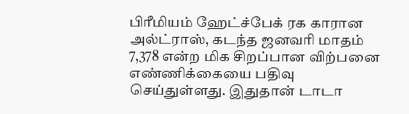பிரீமியம் ஹேட்ச்பேக் ரக காரான அல்ட்ராஸ், கடந்த ஜனவரி மாதம் 7,378 என்ற மிக சிறப்பான விற்பனை எண்ணிக்கையை பதிவு செய்துள்ளது. இதுதான் டாடா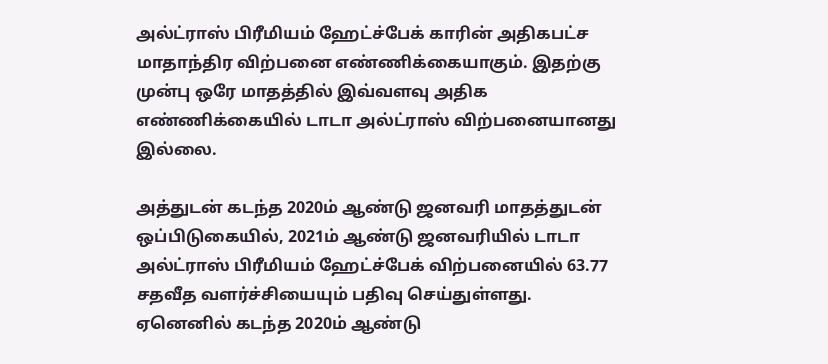அல்ட்ராஸ் பிரீமியம் ஹேட்ச்பேக் காரின் அதிகபட்ச மாதாந்திர விற்பனை எண்ணிக்கையாகும். இதற்கு முன்பு ஒரே மாதத்தில் இவ்வளவு அதிக எண்ணிக்கையில் டாடா அல்ட்ராஸ் விற்பனையானது இல்லை.

அத்துடன் கடந்த 2020ம் ஆண்டு ஜனவரி மாதத்துடன் ஒப்பிடுகையில், 2021ம் ஆண்டு ஜனவரியில் டாடா அல்ட்ராஸ் பிரீமியம் ஹேட்ச்பேக் விற்பனையில் 63.77 சதவீத வளர்ச்சியையும் பதிவு செய்துள்ளது. ஏனெனில் கடந்த 2020ம் ஆண்டு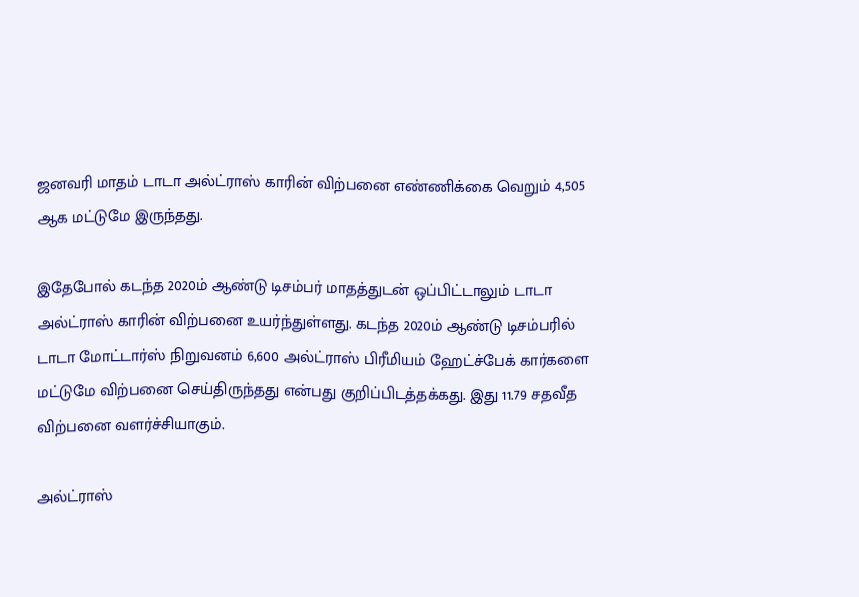ஜனவரி மாதம் டாடா அல்ட்ராஸ் காரின் விற்பனை எண்ணிக்கை வெறும் 4,505 ஆக மட்டுமே இருந்தது.

இதேபோல் கடந்த 2020ம் ஆண்டு டிசம்பர் மாதத்துடன் ஒப்பிட்டாலும் டாடா அல்ட்ராஸ் காரின் விற்பனை உயர்ந்துள்ளது. கடந்த 2020ம் ஆண்டு டிசம்பரில் டாடா மோட்டார்ஸ் நிறுவனம் 6,600 அல்ட்ராஸ் பிரீமியம் ஹேட்ச்பேக் கார்களை மட்டுமே விற்பனை செய்திருந்தது என்பது குறிப்பிடத்தக்கது. இது 11.79 சதவீத விற்பனை வளர்ச்சியாகும்.

அல்ட்ராஸ்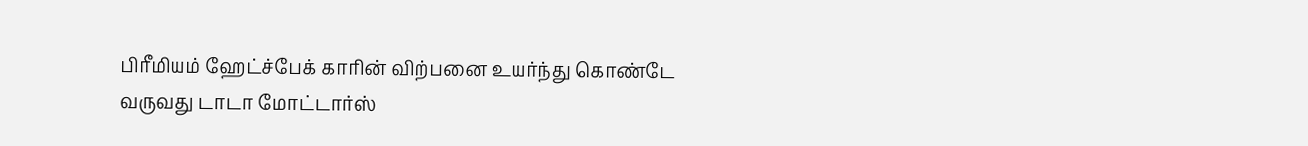பிரீமியம் ஹேட்ச்பேக் காரின் விற்பனை உயர்ந்து கொண்டே வருவது டாடா மோட்டார்ஸ்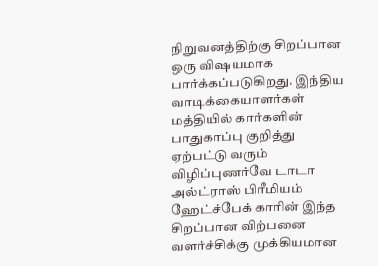நிறுவனத்திற்கு சிறப்பான ஒரு விஷயமாக பார்க்கப்படுகிறது. இந்திய வாடிக்கையாளர்கள் மத்தியில் கார்களின் பாதுகாப்பு குறித்து ஏற்பட்டு வரும் விழிப்புணர்வே டாடா அல்ட்ராஸ் பிரீமியம் ஹேட்ச்பேக் காரின் இந்த சிறப்பான விற்பனை வளர்ச்சிக்கு முக்கியமான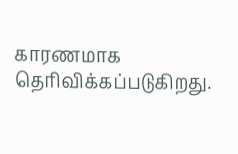காரணமாக தெரிவிக்கப்படுகிறது.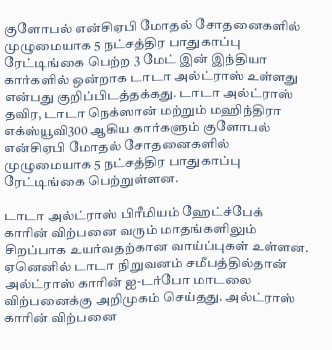குளோபல் என்சிஏபி மோதல் சோதனைகளில் முழுமையாக 5 நட்சத்திர பாதுகாப்பு ரேட்டிங்கை பெற்ற 3 மேட் இன் இந்தியா கார்களில் ஒன்றாக டாடா அல்ட்ராஸ் உள்ளது என்பது குறிப்பிடத்தக்கது. டாடா அல்ட்ராஸ் தவிர, டாடா நெக்ஸான் மற்றும் மஹிந்திரா எக்ஸ்யூவி300 ஆகிய கார்களும் குளோபல் என்சிஏபி மோதல் சோதனைகளில் முழுமையாக 5 நட்சத்திர பாதுகாப்பு ரேட்டிங்கை பெற்றுள்ளன.

டாடா அல்ட்ராஸ் பிரீமியம் ஹேட்ச்பேக் காரின் விற்பனை வரும் மாதங்களிலும் சிறப்பாக உயர்வதற்கான வாய்ப்புகள் உள்ளன. ஏனெனில் டாடா நிறுவனம் சமீபத்தில்தான் அல்ட்ராஸ் காரின் ஐ-டர்போ மாடலை விற்பனைக்கு அறிமுகம் செய்தது. அல்ட்ராஸ் காரின் விற்பனை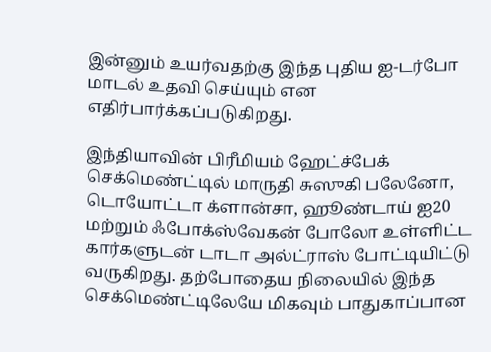இன்னும் உயர்வதற்கு இந்த புதிய ஐ-டர்போ மாடல் உதவி செய்யும் என எதிர்பார்க்கப்படுகிறது.

இந்தியாவின் பிரீமியம் ஹேட்ச்பேக் செக்மெண்ட்டில் மாருதி சுஸுகி பலேனோ, டொயோட்டா க்ளான்சா, ஹூண்டாய் ஐ20 மற்றும் ஃபோக்ஸ்வேகன் போலோ உள்ளிட்ட கார்களுடன் டாடா அல்ட்ராஸ் போட்டியிட்டு வருகிறது. தற்போதைய நிலையில் இந்த செக்மெண்ட்டிலேயே மிகவும் பாதுகாப்பான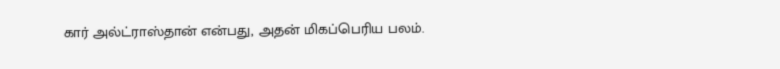கார் அல்ட்ராஸ்தான் என்பது, அதன் மிகப்பெரிய பலம்.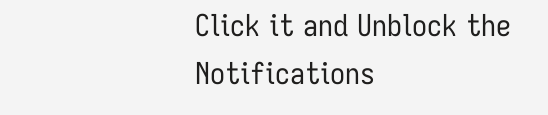Click it and Unblock the Notifications